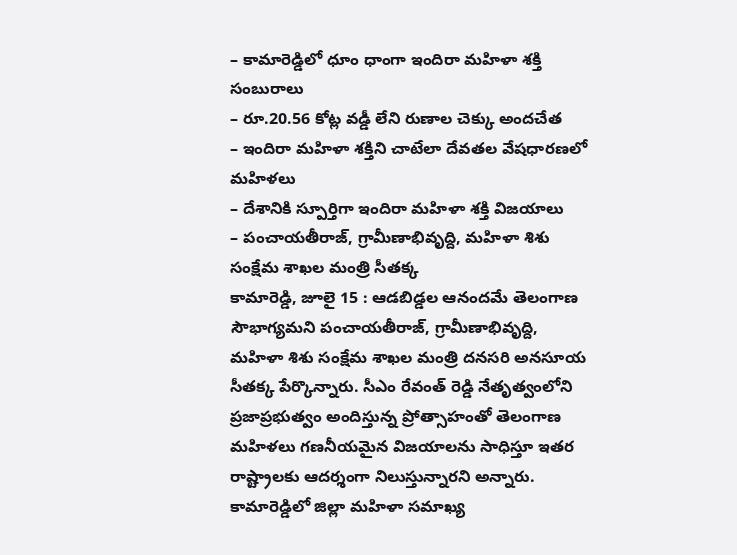– కామారెడ్డిలో ధూం ధాంగా ఇందిరా మహిళా శక్తి సంబురాలు
– రూ.20.56 కోట్ల వడ్డీ లేని రుణాల చెక్కు అందచేత
– ఇందిరా మహిళా శక్తిని చాటేలా దేవతల వేషధారణలో మహిళలు
– దేశానికి స్పూర్తిగా ఇందిరా మహిళా శక్తి విజయాలు
– పంచాయతీరాజ్, గ్రామీణాభివృద్ది, మహిళా శిశు సంక్షేమ శాఖల మంత్రి సీతక్క
కామారెడ్డి, జూలై 15 : ఆడబిడ్డల ఆనందమే తెలంగాణ సౌభాగ్యమని పంచాయతీరాజ్, గ్రామీణాభివృద్ది, మహిళా శిశు సంక్షేమ శాఖల మంత్రి దనసరి అనసూయ సీతక్క పేర్కొన్నారు. సీఎం రేవంత్ రెడ్డి నేతృత్వంలోని ప్రజాప్రభుత్వం అందిస్తున్న ప్రోత్సాహంతో తెలంగాణ మహిళలు గణనీయమైన విజయాలను సాధిస్తూ ఇతర రాష్ట్రాలకు ఆదర్శంగా నిలుస్తున్నారని అన్నారు. కామారెడ్డిలో జిల్లా మహిళా సమాఖ్య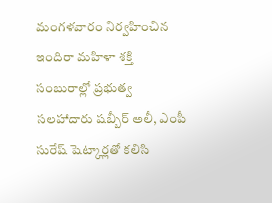మంగళవారం నిర్వహించిన ఇందిరా మహిళా శక్తి సంబురాల్లో ప్రభుత్వ సలహాదారు షబ్బీర్ అలీ, ఎంపీ సురేష్ షెట్కార్లతో కలిసి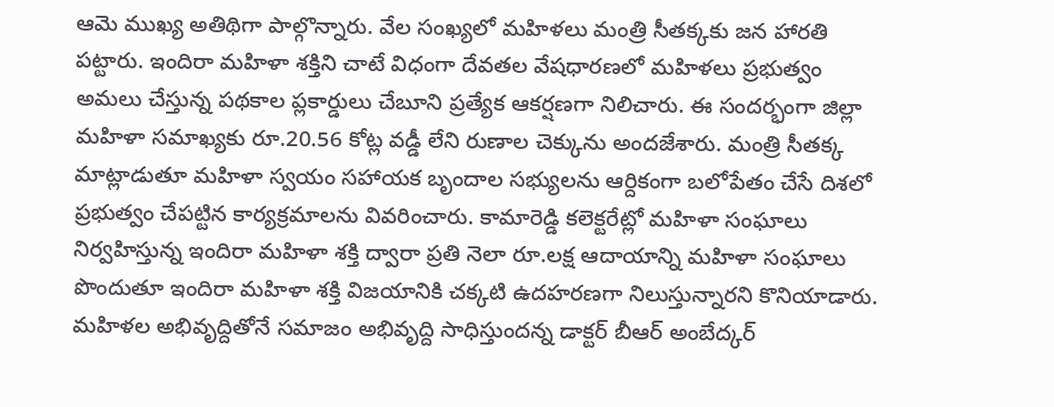ఆమె ముఖ్య అతిథిగా పాల్గొన్నారు. వేల సంఖ్యలో మహిళలు మంత్రి సీతక్కకు జన హారతి పట్టారు. ఇందిరా మహిళా శక్తిని చాటే విధంగా దేవతల వేషధారణలో మహిళలు ప్రభుత్వం అమలు చేస్తున్న పథకాల ప్లకార్డులు చేబూని ప్రత్యేక ఆకర్షణగా నిలిచారు. ఈ సందర్భంగా జిల్లా మహిళా సమాఖ్యకు రూ.20.56 కోట్ల వడ్డీ లేని రుణాల చెక్కును అందజేశారు. మంత్రి సీతక్క మాట్లాడుతూ మహిళా స్వయం సహాయక బృందాల సభ్యులను ఆర్దికంగా బలోపేతం చేసే దిశలో ప్రభుత్వం చేపట్టిన కార్యక్రమాలను వివరించారు. కామారెడ్డి కలెక్టరేట్లో మహిళా సంఘాలు నిర్వహిస్తున్న ఇందిరా మహిళా శక్తి ద్వారా ప్రతి నెలా రూ.లక్ష ఆదాయాన్ని మహిళా సంఘాలు పొందుతూ ఇందిరా మహిళా శక్తి విజయానికి చక్కటి ఉదహరణగా నిలుస్తున్నారని కొనియాడారు. మహిళల అభివృద్దితోనే సమాజం అభివృద్ది సాధిస్తుందన్న డాక్టర్ బీఆర్ అంబేద్కర్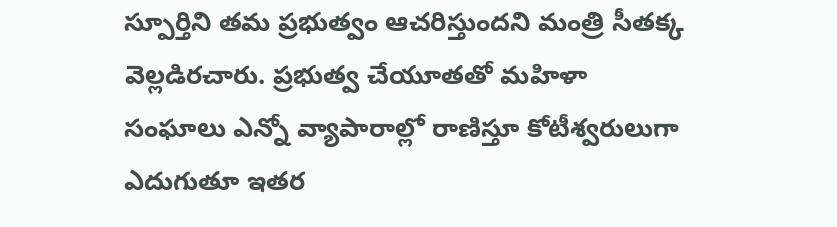స్పూర్తిని తమ ప్రభుత్వం ఆచరిస్తుందని మంత్రి సీతక్క వెల్లడిరచారు. ప్రభుత్వ చేయూతతో మహిళా సంఘాలు ఎన్నో వ్యాపారాల్లో రాణిస్తూ కోటీశ్వరులుగా ఎదుగుతూ ఇతర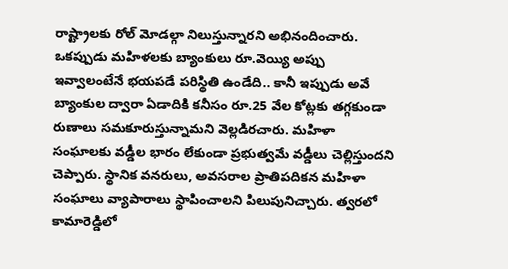రాష్ట్రాలకు రోల్ మోడల్గా నిలుస్తున్నారని అభినందించారు. ఒకప్పుడు మహిళలకు బ్యాంకులు రూ.వెయ్యి అప్పు ఇవ్వాలంటేనే భయపడే పరిస్థితి ఉండేది.. కానీ ఇప్పుడు అవే బ్యాంకుల ద్వారా ఏడాదికి కనీసం రూ.25 వేల కోట్లకు తగ్గకుండా రుణాలు సమకూరుస్తున్నామని వెల్లడిరచారు. మహిళా సంఘాలకు వడ్డీల భారం లేకుండా ప్రభుత్వమే వడ్డీలు చెల్లిస్తుందని చెప్పారు. స్థానిక వనరులు, అవసరాల ప్రాతిపదికన మహిళా సంఘాలు వ్యాపారాలు స్థాపించాలని పిలుపునిచ్చారు. త్వరలో కామారెడ్డిలో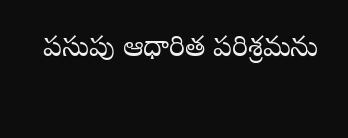పసుపు ఆధారిత పరిశ్రమను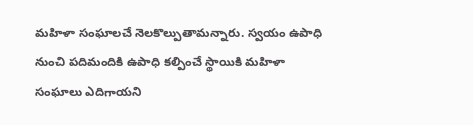మహిళా సంఘాలచే నెలకొల్పుతామన్నారు. స్వయం ఉపాధి నుంచి పదిమందికి ఉపాధి కల్పించే స్థాయికి మహిళా సంఘాలు ఎదిగాయని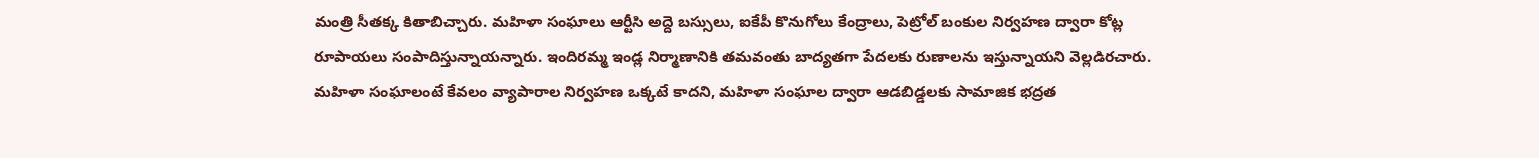మంత్రి సీతక్క కితాబిచ్చారు. మహిళా సంఘాలు ఆర్టీసి అద్దె బస్సులు, ఐకేపీ కొనుగోలు కేంద్రాలు, పెట్రోల్ బంకుల నిర్వహణ ద్వారా కోట్ల రూపాయలు సంపాదిస్తున్నాయన్నారు. ఇందిరమ్మ ఇండ్ల నిర్మాణానికి తమవంతు బాద్యతగా పేదలకు రుణాలను ఇస్తున్నాయని వెల్లడిరచారు. మహిళా సంఘాలంటే కేవలం వ్యాపారాల నిర్వహణ ఒక్కటే కాదని, మహిళా సంఘాల ద్వారా ఆడబిడ్డలకు సామాజిక భద్రత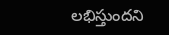లభిస్తుందని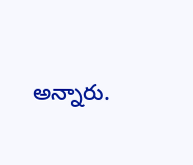అన్నారు.